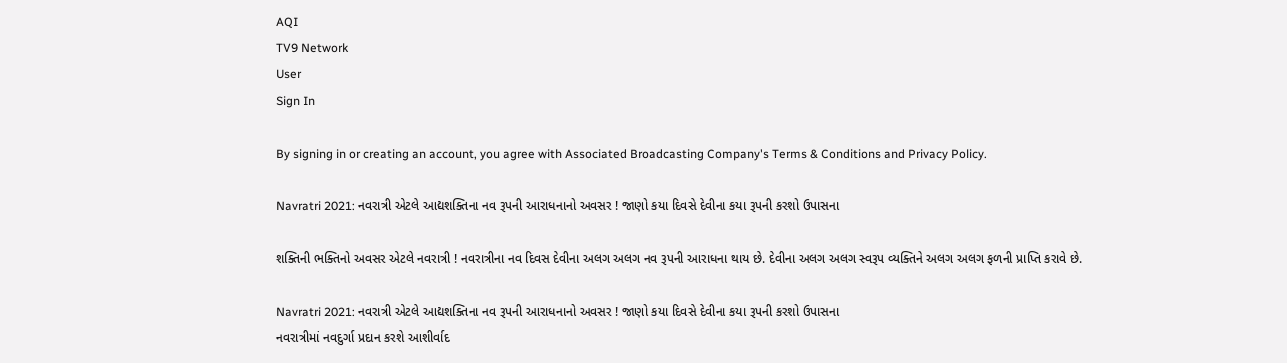AQI
TV9 Network
User
Sign In

By signing in or creating an account, you agree with Associated Broadcasting Company's Terms & Conditions and Privacy Policy.

Navratri 2021: નવરાત્રી એટલે આદ્યશક્તિના નવ રૂપની આરાધનાનો અવસર ! જાણો કયા દિવસે દેવીના કયા રૂપની કરશો ઉપાસના

શક્તિની ભક્તિનો અવસર એટલે નવરાત્રી ! નવરાત્રીના નવ દિવસ દેવીના અલગ અલગ નવ રૂપની આરાધના થાય છે. દેવીના અલગ અલગ સ્વરૂપ વ્યક્તિને અલગ અલગ ફળની પ્રાપ્તિ કરાવે છે.

Navratri 2021: નવરાત્રી એટલે આદ્યશક્તિના નવ રૂપની આરાધનાનો અવસર ! જાણો કયા દિવસે દેવીના કયા રૂપની કરશો ઉપાસના
નવરાત્રીમાં નવદુર્ગા પ્રદાન કરશે આશીર્વાદ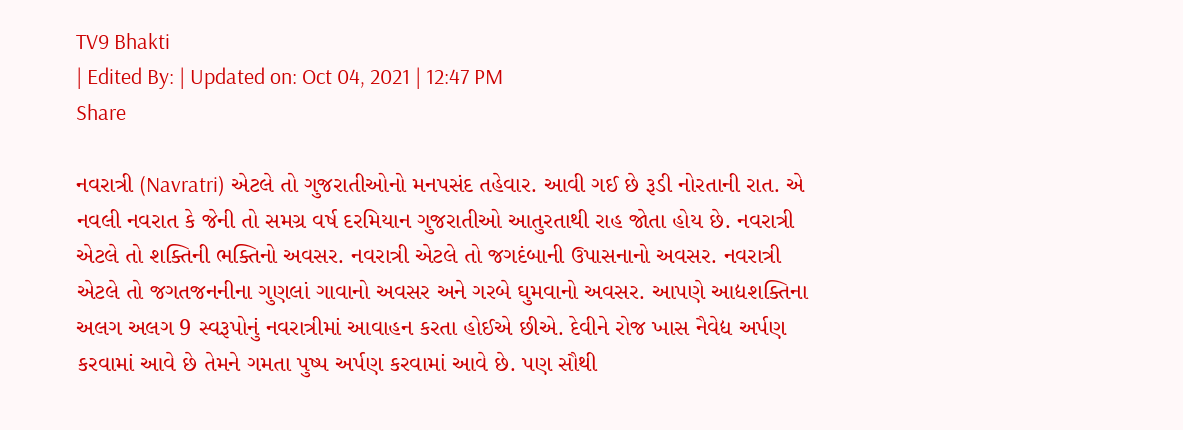TV9 Bhakti
| Edited By: | Updated on: Oct 04, 2021 | 12:47 PM
Share

નવરાત્રી (Navratri) એટલે તો ગુજરાતીઓનો મનપસંદ તહેવાર. આવી ગઈ છે રૂડી નોરતાની રાત. એ નવલી નવરાત કે જેની તો સમગ્ર વર્ષ દરમિયાન ગુજરાતીઓ આતુરતાથી રાહ જોતા હોય છે. નવરાત્રી એટલે તો શક્તિની ભક્તિનો અવસર. નવરાત્રી એટલે તો જગદંબાની ઉપાસનાનો અવસર. નવરાત્રી એટલે તો જગતજનનીના ગુણલાં ગાવાનો અવસર અને ગરબે ઘુમવાનો અવસર. આપણે આદ્યશક્તિના અલગ અલગ 9 સ્વરૂપોનું નવરાત્રીમાં આવાહન કરતા હોઈએ છીએ. દેવીને રોજ ખાસ નૈવેદ્ય અર્પણ કરવામાં આવે છે તેમને ગમતા પુષ્પ અર્પણ કરવામાં આવે છે. પણ સૌથી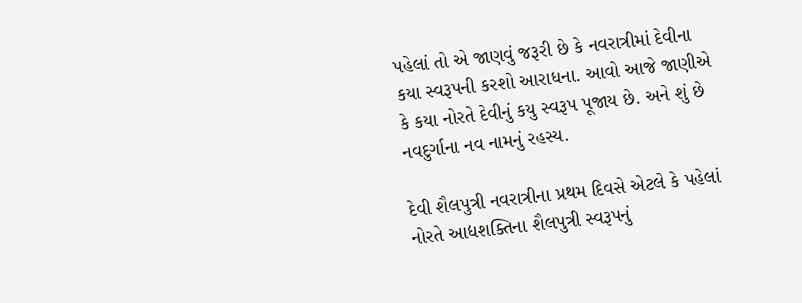પહેલાં તો એ જાણવું જરૂરી છે કે નવરાત્રીમાં દેવીના કયા સ્વરૂપની કરશો આરાધના. આવો આજે જાણીએ કે કયા નોરતે દેવીનું કયુ સ્વરૂપ પૂજાય છે. અને શું છે નવદુર્ગાના નવ નામનું રહસ્ય.

દેવી શૈલપુત્રી નવરાત્રીના પ્રથમ દિવસે એટલે કે પહેલાં નોરતે આદ્યશક્તિના શૈલપુત્રી સ્વરૂપનું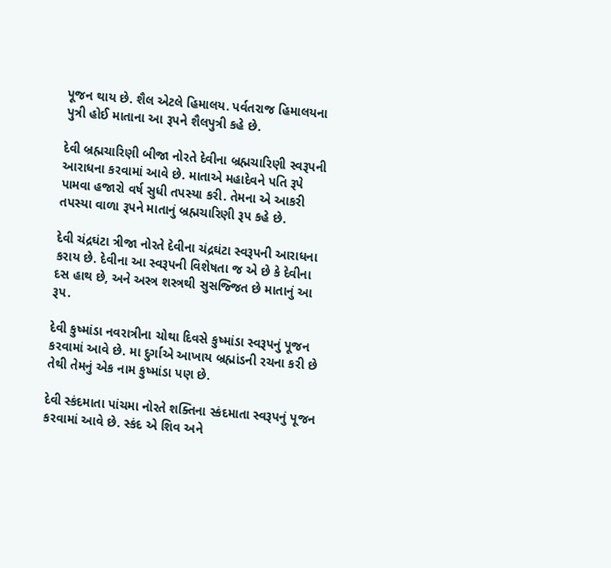પૂજન થાય છે. શૈલ એટલે હિમાલય. પર્વતરાજ હિમાલયના પુત્રી હોઈ માતાના આ રૂપને શૈલપુત્રી કહે છે.

દેવી બ્રહ્મચારિણી બીજા નોરતે દેવીના બ્રહ્મચારિણી સ્વરૂપની આરાધના કરવામાં આવે છે. માતાએ મહાદેવને પતિ રૂપે પામવા હજારો વર્ષ સુધી તપસ્યા કરી. તેમના એ આકરી તપસ્યા વાળા રૂપને માતાનું બ્રહ્મચારિણી રૂપ કહે છે.

દેવી ચંદ્રઘંટા ત્રીજા નોરતે દેવીના ચંદ્રઘંટા સ્વરૂપની આરાધના કરાય છે. દેવીના આ સ્વરૂપની વિશેષતા જ એ છે કે દેવીના દસ હાથ છે, અને અસ્ત્ર શસ્ત્રથી સુસજ્જિત છે માતાનું આ રૂપ.

દેવી કુષ્માંડા નવરાત્રીના ચોથા દિવસે કુષ્માંડા સ્વરૂપનું પૂજન કરવામાં આવે છે. મા દુર્ગાએ આખાય બ્રહ્માંડની રચના કરી છે તેથી તેમનું એક નામ કુષ્માંડા પણ છે.

દેવી સ્કંદમાતા પાંચમા નોરતે શક્તિના સ્કંદમાતા સ્વરૂપનું પૂજન કરવામાં આવે છે. સ્કંદ એ શિવ અને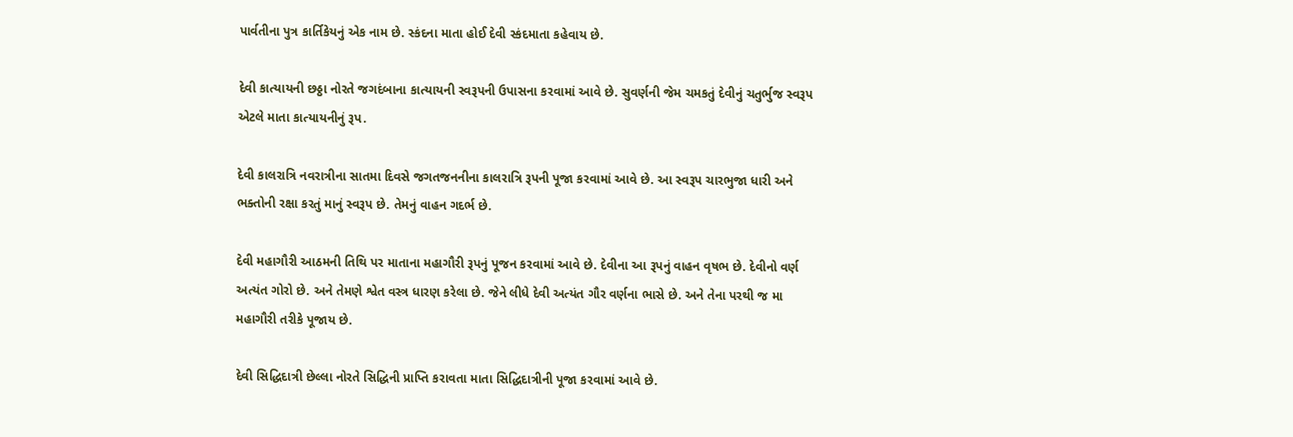પાર્વતીના પુત્ર કાર્તિકેયનું એક નામ છે. સ્કંદના માતા હોઈ દેવી સ્કંદમાતા કહેવાય છે.

દેવી કાત્યાયની છઠ્ઠા નોરતે જગદંબાના કાત્યાયની સ્વરૂપની ઉપાસના કરવામાં આવે છે. સુવર્ણની જેમ ચમકતું દેવીનું ચતુર્ભુજ સ્વરૂપ એટલે માતા કાત્યાયનીનું રૂપ.

દેવી કાલરાત્રિ નવરાત્રીના સાતમા દિવસે જગતજનનીના કાલરાત્રિ રૂપની પૂજા કરવામાં આવે છે. આ સ્વરૂપ ચારભુજા ધારી અને ભક્તોની રક્ષા કરતું માનું સ્વરૂપ છે. તેમનું વાહન ગદર્ભ છે.

દેવી મહાગૌરી આઠમની તિથિ પર માતાના મહાગૌરી રૂપનું પૂજન કરવામાં આવે છે. દેવીના આ રૂપનું વાહન વૃષભ છે. દેવીનો વર્ણ અત્યંત ગોરો છે. અને તેમણે શ્વેત વસ્ત્ર ધારણ કરેલા છે. જેને લીધે દેવી અત્યંત ગૌર વર્ણના ભાસે છે. અને તેના પરથી જ મા મહાગૌરી તરીકે પૂજાય છે.

દેવી સિદ્ધિદાત્રી છેલ્લા નોરતે સિદ્ધિની પ્રાપ્તિ કરાવતા માતા સિદ્ધિદાત્રીની પૂજા કરવામાં આવે છે.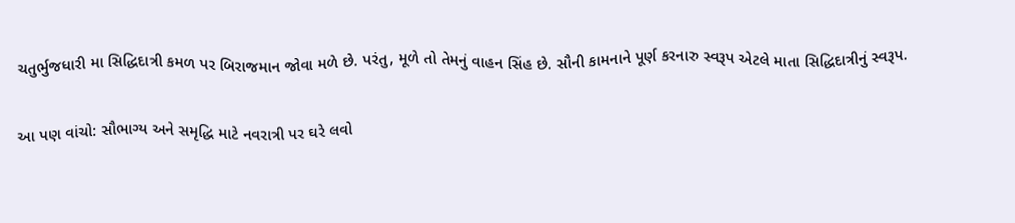ચતુર્ભુજધારી મા સિદ્ધિદાત્રી કમળ પર બિરાજમાન જોવા મળે છે. પરંતુ, મૂળે તો તેમનું વાહન સિંહ છે. સૌની કામનાને પૂર્ણ કરનારુ સ્વરૂપ એટલે માતા સિદ્ધિદાત્રીનું સ્વરૂપ.

આ પણ વાંચો: સૌભાગ્ય અને સમૃદ્ધિ માટે નવરાત્રી પર ઘરે લવો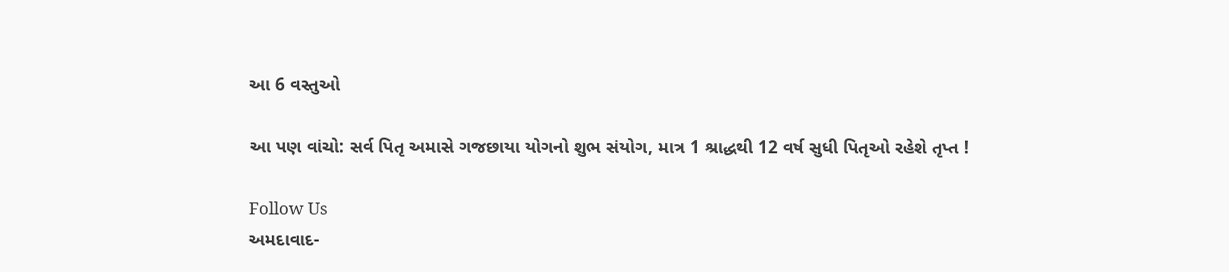આ 6 વસ્તુઓ

આ પણ વાંચો: સર્વ પિતૃ અમાસે ગજછાયા યોગનો શુભ સંયોગ, માત્ર 1 શ્રાદ્ધથી 12 વર્ષ સુધી પિતૃઓ રહેશે તૃપ્ત !

Follow Us
અમદાવાદ-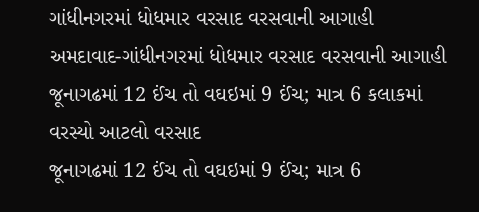ગાંધીનગરમાં ધોધમાર વરસાદ વરસવાની આગાહી
અમદાવાદ-ગાંધીનગરમાં ધોધમાર વરસાદ વરસવાની આગાહી
જૂનાગઢમાં 12 ઈંચ તો વઘઇમાં 9 ઈંચ; માત્ર 6 કલાકમાં વરસ્યો આટલો વરસાદ
જૂનાગઢમાં 12 ઈંચ તો વઘઇમાં 9 ઈંચ; માત્ર 6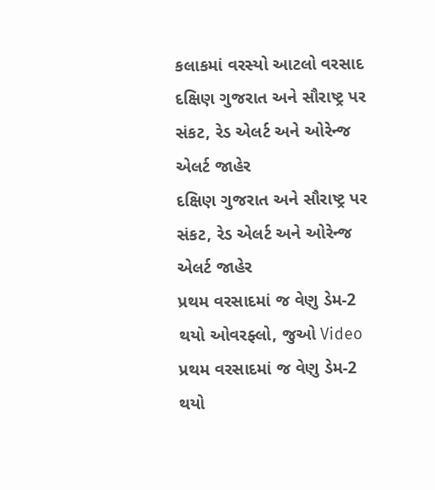કલાકમાં વરસ્યો આટલો વરસાદ
દક્ષિણ ગુજરાત અને સૌરાષ્ટ્ર પર સંકટ, રેડ એલર્ટ અને ઓરેન્જ એલર્ટ જાહેર
દક્ષિણ ગુજરાત અને સૌરાષ્ટ્ર પર સંકટ, રેડ એલર્ટ અને ઓરેન્જ એલર્ટ જાહેર
પ્રથમ વરસાદમાં જ વેણુ ડેમ-2 થયો ઓવરફ્લો, જુઓ Video
પ્રથમ વરસાદમાં જ વેણુ ડેમ-2 થયો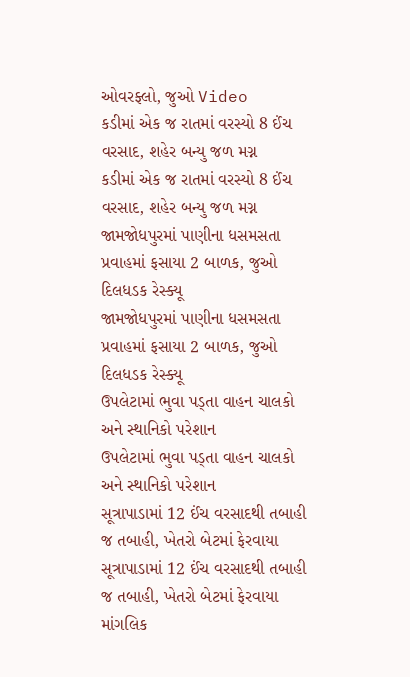ઓવરફ્લો, જુઓ Video
કડીમાં એક જ રાતમાં વરસ્યો 8 ઈંચ વરસાદ, શહેર બન્યુ જળ મગ્ન
કડીમાં એક જ રાતમાં વરસ્યો 8 ઈંચ વરસાદ, શહેર બન્યુ જળ મગ્ન
જામજોધપુરમાં પાણીના ધસમસતા પ્રવાહમાં ફસાયા 2 બાળક, જુઓ દિલધડક રેસ્ક્યૂ
જામજોધપુરમાં પાણીના ધસમસતા પ્રવાહમાં ફસાયા 2 બાળક, જુઓ દિલધડક રેસ્ક્યૂ
ઉપલેટામાં ભુવા પડ્તા વાહન ચાલકો અને સ્થાનિકો પરેશાન
ઉપલેટામાં ભુવા પડ્તા વાહન ચાલકો અને સ્થાનિકો પરેશાન
સૂત્રાપાડામાં 12 ઈંચ વરસાદથી તબાહી જ તબાહી, ખેતરો બેટમાં ફેરવાયા
સૂત્રાપાડામાં 12 ઈંચ વરસાદથી તબાહી જ તબાહી, ખેતરો બેટમાં ફેરવાયા
માંગલિક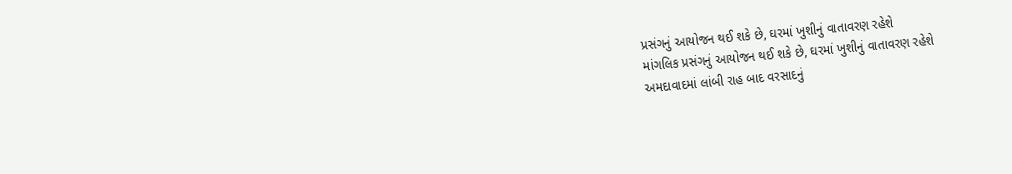પ્રસંગનું આયોજન થઈ શકે છે, ઘરમાં ખુશીનું વાતાવરણ રહેશે
માંગલિક પ્રસંગનું આયોજન થઈ શકે છે, ઘરમાં ખુશીનું વાતાવરણ રહેશે
અમદાવાદમાં લાંબી રાહ બાદ વરસાદનું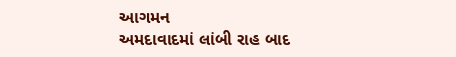આગમન
અમદાવાદમાં લાંબી રાહ બાદ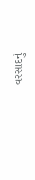વરસાદનું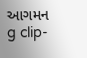આગમન
g clip-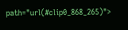path="url(#clip0_868_265)">